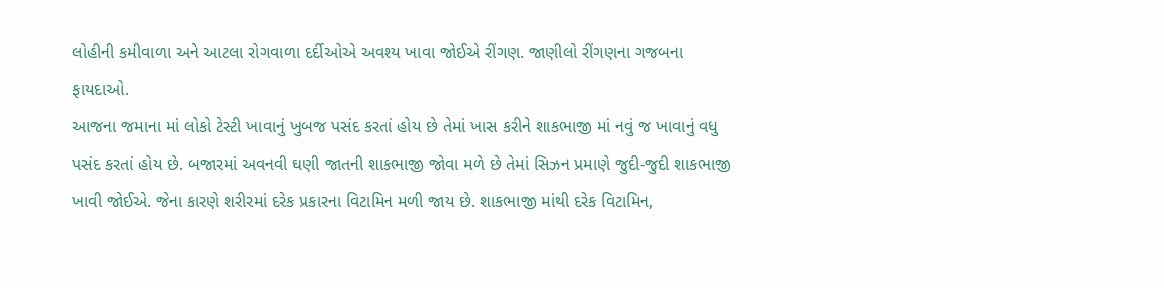લોહીની કમીવાળા અને આટલા રોગવાળા દર્દીઓએ અવશ્ય ખાવા જોઈએ રીંગણ. જાણીલો રીંગણના ગજબના ફાયદાઓ.
આજના જમાના માં લોકો ટેસ્ટી ખાવાનું ખુબજ પસંદ કરતાં હોય છે તેમાં ખાસ કરીને શાકભાજી માં નવું જ ખાવાનું વધુ પસંદ કરતાં હોય છે. બજારમાં અવનવી ઘણી જાતની શાકભાજી જોવા મળે છે તેમાં સિઝન પ્રમાણે જુદી-જુદી શાકભાજી ખાવી જોઈએ. જેના કારણે શરીરમાં દરેક પ્રકારના વિટામિન મળી જાય છે. શાકભાજી માંથી દરેક વિટામિન,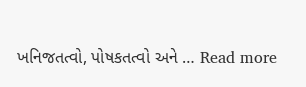ખનિજતત્વો, પોષકતત્વો અને … Read more